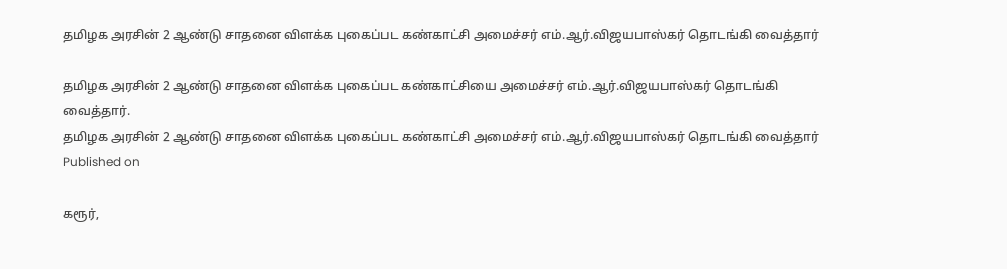தமிழக அரசின் 2 ஆண்டு சாதனை விளக்க புகைப்பட கண்காட்சி அமைச்சர் எம்.ஆர்.விஜயபாஸ்கர் தொடங்கி வைத்தார்

தமிழக அரசின் 2 ஆண்டு சாதனை விளக்க புகைப்பட கண்காட்சியை அமைச்சர் எம்.ஆர்.விஜயபாஸ்கர் தொடங்கி வைத்தார்.
தமிழக அரசின் 2 ஆண்டு சாதனை விளக்க புகைப்பட கண்காட்சி அமைச்சர் எம்.ஆர்.விஜயபாஸ்கர் தொடங்கி வைத்தார்
Published on

கரூர்,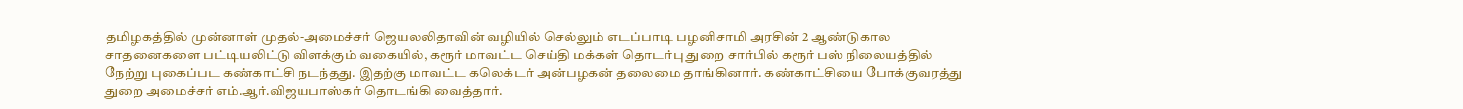தமிழகத்தில் முன்னாள் முதல்-அமைச்சர் ஜெயலலிதாவின் வழியில் செல்லும் எடப்பாடி பழனிசாமி அரசின் 2 ஆண்டுகால சாதனைகளை பட்டியலிட்டு விளக்கும் வகையில், கரூர் மாவட்ட செய்தி மக்கள் தொடர்பு துறை சார்பில் கரூர் பஸ் நிலையத்தில் நேற்று புகைப்பட கண்காட்சி நடந்தது. இதற்கு மாவட்ட கலெக்டர் அன்பழகன் தலைமை தாங்கினார். கண்காட்சியை போக்குவரத்து துறை அமைச்சர் எம்.ஆர்.விஜயபாஸ்கர் தொடங்கி வைத்தார்.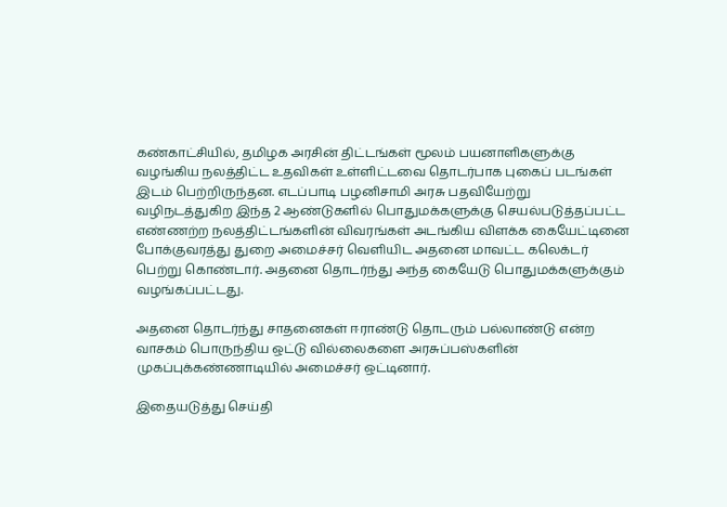கண்காட்சியில், தமிழக அரசின் திட்டங்கள் மூலம் பயனாளிகளுக்கு வழங்கிய நலத்திட்ட உதவிகள் உள்ளிட்டவை தொடர்பாக புகைப் படங்கள் இடம் பெற்றிருந்தன. எடப்பாடி பழனிசாமி அரசு பதவியேற்று வழிநடத்துகிற இந்த 2 ஆண்டுகளில் பொதுமக்களுக்கு செயல்படுத்தப்பட்ட எண்ணற்ற நலத்திட்டங்களின் விவரங்கள் அடங்கிய விளக்க கையேட்டினை போக்குவரத்து துறை அமைச்சர் வெளியிட அதனை மாவட்ட கலெக்டர் பெற்று கொண்டார். அதனை தொடர்ந்து அந்த கையேடு பொதுமக்களுக்கும் வழங்கப்பட்டது.

அதனை தொடர்ந்து சாதனைகள் ஈராண்டு தொடரும் பல்லாண்டு என்ற வாசகம் பொருந்திய ஒட்டு வில்லைகளை அரசுப்பஸ்களின் முகப்புக்கண்ணாடியில் அமைச்சர் ஒட்டினார்.

இதையடுத்து செய்தி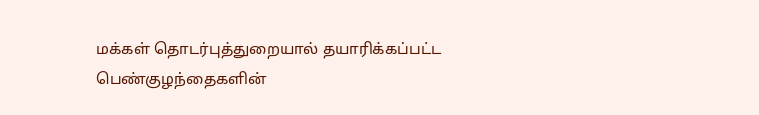மக்கள் தொடர்புத்துறையால் தயாரிக்கப்பட்ட பெண்குழந்தைகளின்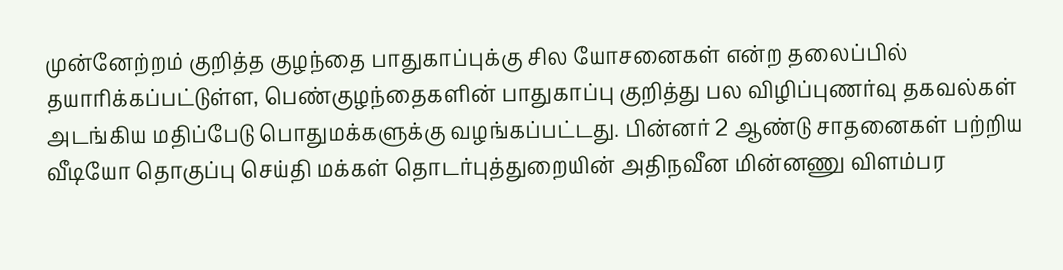முன்னேற்றம் குறித்த குழந்தை பாதுகாப்புக்கு சில யோசனைகள் என்ற தலைப்பில் தயாரிக்கப்பட்டுள்ள, பெண்குழந்தைகளின் பாதுகாப்பு குறித்து பல விழிப்புணர்வு தகவல்கள் அடங்கிய மதிப்பேடு பொதுமக்களுக்கு வழங்கப்பட்டது. பின்னர் 2 ஆண்டு சாதனைகள் பற்றிய வீடியோ தொகுப்பு செய்தி மக்கள் தொடர்புத்துறையின் அதிநவீன மின்னணு விளம்பர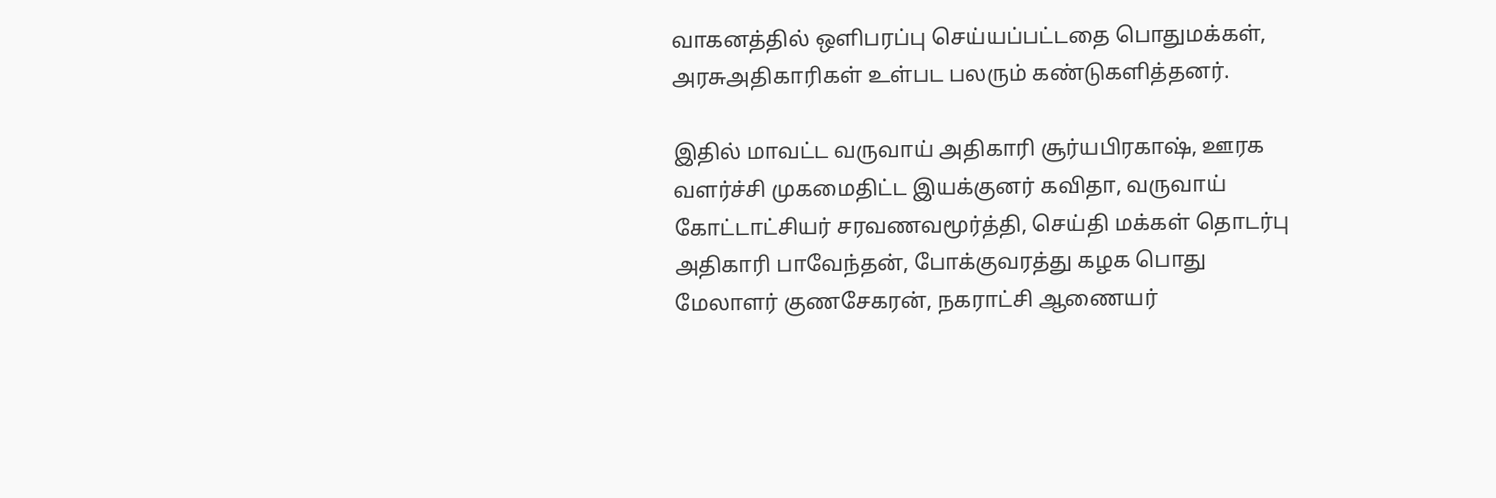வாகனத்தில் ஒளிபரப்பு செய்யப்பட்டதை பொதுமக்கள், அரசுஅதிகாரிகள் உள்பட பலரும் கண்டுகளித்தனர்.

இதில் மாவட்ட வருவாய் அதிகாரி சூர்யபிரகாஷ், ஊரக வளர்ச்சி முகமைதிட்ட இயக்குனர் கவிதா, வருவாய் கோட்டாட்சியர் சரவணவமூர்த்தி, செய்தி மக்கள் தொடர்பு அதிகாரி பாவேந்தன், போக்குவரத்து கழக பொது மேலாளர் குணசேகரன், நகராட்சி ஆணையர்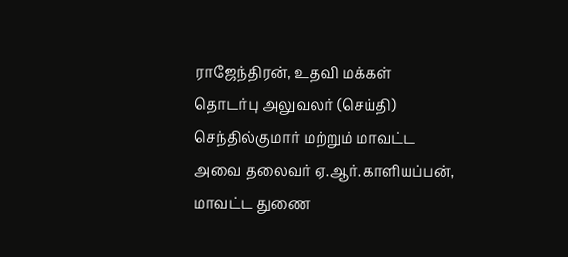ராஜேந்திரன், உதவி மக்கள் தொடர்பு அலுவலர் (செய்தி) செந்தில்குமார் மற்றும் மாவட்ட அவை தலைவர் ஏ.ஆர்.காளியப்பன், மாவட்ட துணை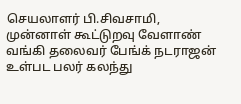செயலாளர் பி.சிவசாமி, முன்னாள் கூட்டுறவு வேளாண் வங்கி தலைவர் பேங்க் நடராஜன் உள்பட பலர் கலந்து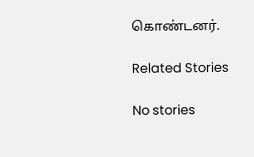கொண்டனர்.

Related Stories

No stories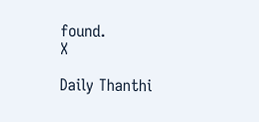found.
X

Daily Thanthi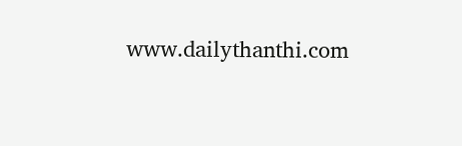www.dailythanthi.com